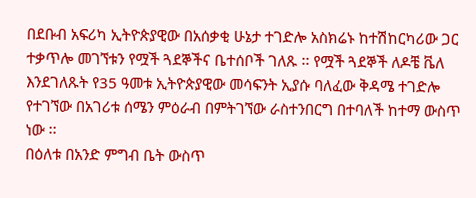በደቡብ አፍሪካ ኢትዮጵያዊው በአሰቃቂ ሁኔታ ተገድሎ አስክሬኑ ከተሽከርካሪው ጋር ተቃጥሎ መገኘቱን የሟች ጓደኞችና ቤተሰቦች ገለጹ ፡፡ የሟች ጓደኞች ለዶቼ ቬለ እንደገለጹት የ35 ዓመቱ ኢትዮጵያዊው መሳፍንት ኢያሱ ባለፈው ቅዳሜ ተገድሎ የተገኘው በአገሪቱ ሰሜን ምዕራብ በምትገኘው ራስተንበርግ በተባለች ከተማ ውስጥ ነው ፡፡
በዕለቱ በአንድ ምግብ ቤት ውስጥ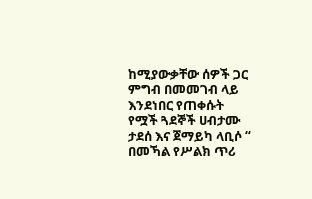ከሚያውቃቸው ሰዎች ጋር ምግብ በመመገብ ላይ እንደነበር የጠቀሱት የሟች ጓደኞች ሀብታሙ ታደሰ እና ጀማይካ ላቢሶ “ በመኻል የሥልክ ጥሪ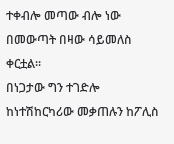ተቀብሎ መጣው ብሎ ነው በመውጣት በዛው ሳይመለስ ቀርቷል፡፡
በነጋታው ግን ተገድሎ ከነተሽከርካሪው መቃጠሉን ከፖሊስ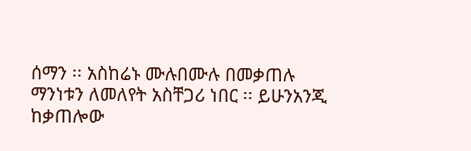ሰማን ፡፡ አስከሬኑ ሙሉበሙሉ በመቃጠሉ ማንነቱን ለመለየት አስቸጋሪ ነበር ፡፡ ይሁንአንጂ ከቃጠሎው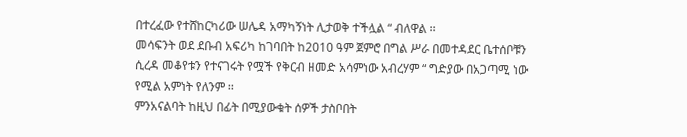በተረፈው የተሸከርካሪው ሠሌዳ አማካኝነት ሊታወቅ ተችሏል “ ብለዋል ፡፡
መሳፍንት ወደ ደቡብ አፍሪካ ከገባበት ከ2010 ዓም ጀምሮ በግል ሥራ በመተዳደር ቤተሰቦቹን ሲረዳ መቆየቱን የተናገሩት የሟች የቅርብ ዘመድ አሳምነው አብረሃም “ ግድያው በአጋጣሚ ነው የሚል አምነት የለንም ፡፡
ምንአናልባት ከዚህ በፊት በሚያውቁት ሰዎች ታስቦበት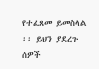የተፈጸመ ይመስላል ፡፡ ይህን ያደረጉ ሰዎች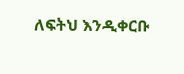ለፍትህ እንዲቀርቡ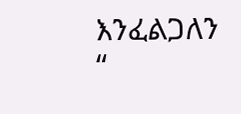እንፈልጋለን “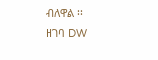ብለዋል ፡፡
ዘገባ DW